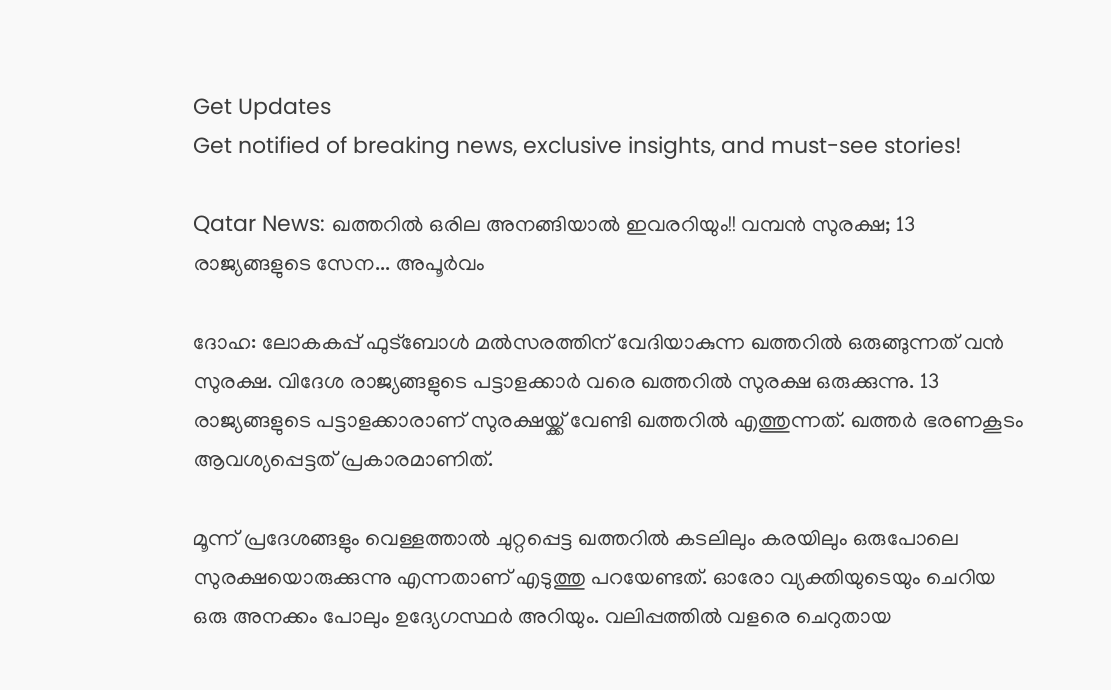Get Updates
Get notified of breaking news, exclusive insights, and must-see stories!

Qatar News: ഖത്തറില്‍ ഒരില അനങ്ങിയാല്‍ ഇവരറിയും!! വമ്പന്‍ സുരക്ഷ; 13 രാജ്യങ്ങളുടെ സേന... അപൂര്‍വം

ദോഹ: ലോകകപ്പ് ഫുട്‌ബോള്‍ മല്‍സരത്തിന് വേദിയാകുന്ന ഖത്തറില്‍ ഒരുങ്ങുന്നത് വന്‍ സുരക്ഷ. വിദേശ രാജ്യങ്ങളുടെ പട്ടാളക്കാര്‍ വരെ ഖത്തറില്‍ സുരക്ഷ ഒരുക്കുന്നു. 13 രാജ്യങ്ങളുടെ പട്ടാളക്കാരാണ് സുരക്ഷയ്ക്ക് വേണ്ടി ഖത്തറില്‍ എത്തുന്നത്. ഖത്തര്‍ ഭരണകൂടം ആവശ്യപ്പെട്ടത് പ്രകാരമാണിത്.

മൂന്ന് പ്രദേശങ്ങളും വെള്ളത്താല്‍ ചുറ്റപ്പെട്ട ഖത്തറില്‍ കടലിലും കരയിലും ഒരുപോലെ സുരക്ഷയൊരുക്കുന്നു എന്നതാണ് എടുത്തു പറയേണ്ടത്. ഓരോ വ്യക്തിയുടെയും ചെറിയ ഒരു അനക്കം പോലും ഉദ്യേഗസ്ഥര്‍ അറിയും. വലിപ്പത്തില്‍ വളരെ ചെറുതായ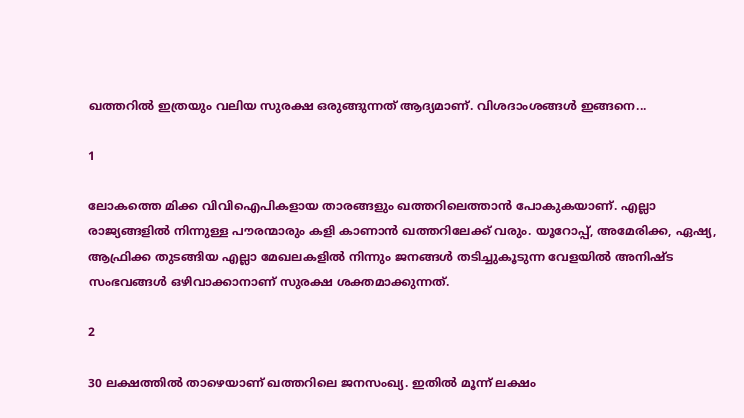ഖത്തറില്‍ ഇത്രയും വലിയ സുരക്ഷ ഒരുങ്ങുന്നത് ആദ്യമാണ്. വിശദാംശങ്ങള്‍ ഇങ്ങനെ...

1

ലോകത്തെ മിക്ക വിവിഐപികളായ താരങ്ങളും ഖത്തറിലെത്താന്‍ പോകുകയാണ്. എല്ലാ രാജ്യങ്ങളില്‍ നിന്നുള്ള പൗരന്മാരും കളി കാണാന്‍ ഖത്തറിലേക്ക് വരും. യൂറോപ്പ്, അമേരിക്ക, ഏഷ്യ, ആഫ്രിക്ക തുടങ്ങിയ എല്ലാ മേഖലകളില്‍ നിന്നും ജനങ്ങള്‍ തടിച്ചുകൂടുന്ന വേളയില്‍ അനിഷ്ട സംഭവങ്ങള്‍ ഒഴിവാക്കാനാണ് സുരക്ഷ ശക്തമാക്കുന്നത്.

2

30 ലക്ഷത്തില്‍ താഴെയാണ് ഖത്തറിലെ ജനസംഖ്യ. ഇതില്‍ മൂന്ന് ലക്ഷം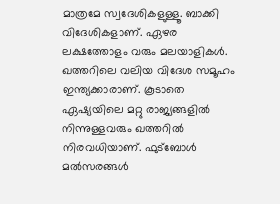മാത്രമേ സ്വദേശികളുള്ളൂ. ബാക്കി വിദേശികളാണ്. ഏഴര ലക്ഷത്തോളം വരും മലയാളികള്‍. ഖത്തറിലെ വലിയ വിദേശ സമൂഹം ഇന്ത്യക്കാരാണ്. കൂടാതെ ഏഷ്യയിലെ മറ്റു രാജ്യങ്ങളില്‍ നിന്നുള്ളവരും ഖത്തറില്‍ നിരവധിയാണ്. ഫുട്‌ബോള്‍ മല്‍സരങ്ങള്‍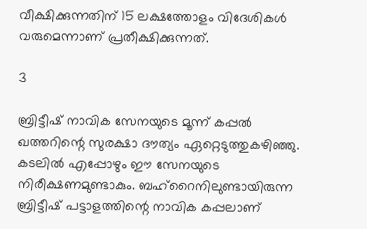വീക്ഷിക്കുന്നതിന് 15 ലക്ഷത്തോളം വിദേശികള്‍ വരുമെന്നാണ് പ്രതീക്ഷിക്കുന്നത്.

3

ബ്രിട്ടീഷ് നാവിക സേനയുടെ മൂന്ന് കപ്പല്‍ ഖത്തറിന്റെ സുരക്ഷാ ദൗത്യം ഏറ്റെടുത്തുകഴിഞ്ഞു. കടലില്‍ എപ്പോഴും ഈ സേനയുടെ നിരീക്ഷണമുണ്ടാകും. ബഹ്‌റൈനിലുണ്ടായിരുന്ന ബ്രിട്ടീഷ് പട്ടാളത്തിന്റെ നാവിക കപ്പലാണ്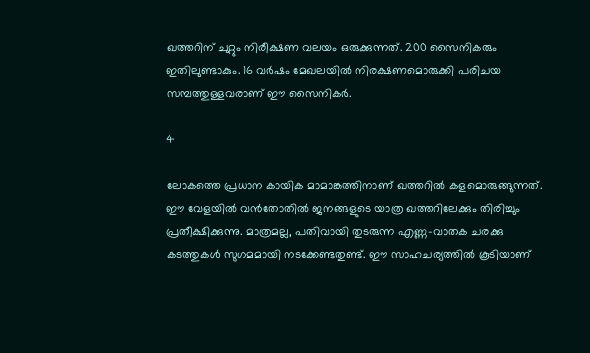ഖത്തറിന് ചുറ്റും നിരീക്ഷണ വലയം ഒരുക്കുന്നത്. 200 സൈനികരും ഇതിലുണ്ടാകും. 16 വര്‍ഷം മേഖലയില്‍ നിരക്ഷണമൊരുക്കി പരിചയ സമ്പത്തുള്ളവരാണ് ഈ സൈനികര്‍.

4

ലോകത്തെ പ്രധാന കായിക മാമാങ്കത്തിനാണ് ഖത്തറില്‍ കളമൊരുങ്ങുന്നത്. ഈ വേളയില്‍ വന്‍തോതില്‍ ജനങ്ങളുടെ യാത്ര ഖത്തറിലേക്കും തിരിച്ചും പ്രതീക്ഷിക്കുന്നു. മാത്രമല്ല, പതിവായി തുടരുന്ന എണ്ണ-വാതക ചരക്കു കടത്തുകള്‍ സുഗമമായി നടക്കേണ്ടതുണ്ട്. ഈ സാഹചര്യത്തില്‍ കൂടിയാണ്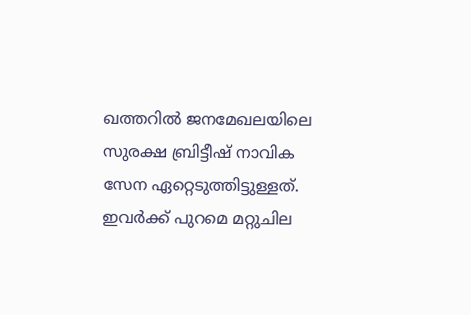ഖത്തറില്‍ ജനമേഖലയിലെ സുരക്ഷ ബ്രിട്ടീഷ് നാവിക സേന ഏറ്റെടുത്തിട്ടുള്ളത്. ഇവര്‍ക്ക് പുറമെ മറ്റുചില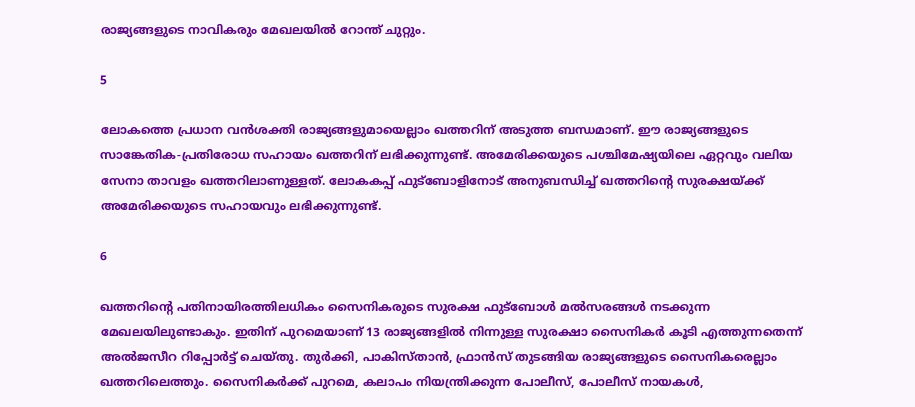രാജ്യങ്ങളുടെ നാവികരും മേഖലയില്‍ റോന്ത് ചുറ്റും.

5

ലോകത്തെ പ്രധാന വന്‍ശക്തി രാജ്യങ്ങളുമായെല്ലാം ഖത്തറിന് അടുത്ത ബന്ധമാണ്. ഈ രാജ്യങ്ങളുടെ സാങ്കേതിക-പ്രതിരോധ സഹായം ഖത്തറിന് ലഭിക്കുന്നുണ്ട്. അമേരിക്കയുടെ പശ്ചിമേഷ്യയിലെ ഏറ്റവും വലിയ സേനാ താവളം ഖത്തറിലാണുള്ളത്. ലോകകപ്പ് ഫുട്‌ബോളിനോട് അനുബന്ധിച്ച് ഖത്തറിന്റെ സുരക്ഷയ്ക്ക് അമേരിക്കയുടെ സഹായവും ലഭിക്കുന്നുണ്ട്.

6

ഖത്തറിന്റെ പതിനായിരത്തിലധികം സൈനികരുടെ സുരക്ഷ ഫുട്‌ബോള്‍ മല്‍സരങ്ങള്‍ നടക്കുന്ന മേഖലയിലുണ്ടാകും. ഇതിന് പുറമെയാണ് 13 രാജ്യങ്ങളില്‍ നിന്നുള്ള സുരക്ഷാ സൈനികര്‍ കൂടി എത്തുന്നതെന്ന് അല്‍ജസീറ റിപ്പോര്‍ട്ട് ചെയ്തു. തുര്‍ക്കി, പാകിസ്താന്‍, ഫ്രാന്‍സ് തുടങ്ങിയ രാജ്യങ്ങളുടെ സൈനികരെല്ലാം ഖത്തറിലെത്തും. സൈനികര്‍ക്ക് പുറമെ, കലാപം നിയന്ത്രിക്കുന്ന പോലീസ്, പോലീസ് നായകള്‍,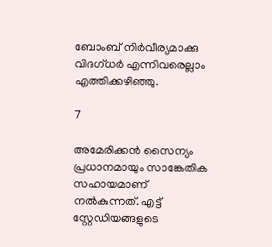ബോംബ് നിര്‍വീര്യമാക്കു വിദഗ്ധര്‍ എന്നിവരെല്ലാം എത്തിക്കഴിഞ്ഞു.

7

അമേരിക്കന്‍ സൈന്യം പ്രധാനമായും സാങ്കേതിക സഹായമാണ് നല്‍കുന്നത്. എട്ട് സ്റ്റേഡിയങ്ങളുടെ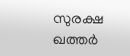സുരക്ഷ ഖത്തര്‍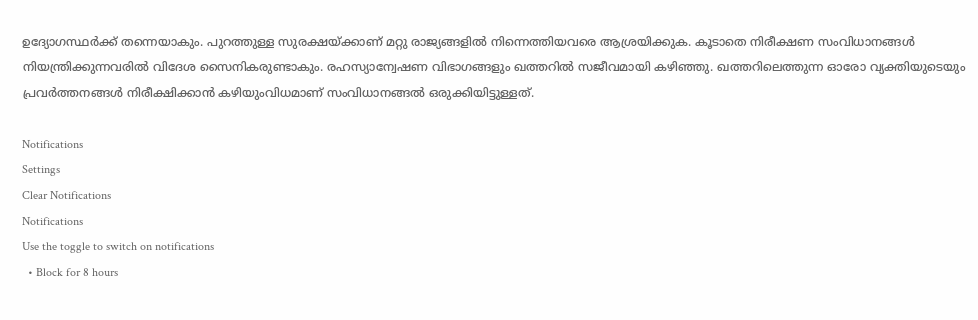ഉദ്യോഗസ്ഥര്‍ക്ക് തന്നെയാകും. പുറത്തുള്ള സുരക്ഷയ്ക്കാണ് മറ്റു രാജ്യങ്ങളില്‍ നിന്നെത്തിയവരെ ആശ്രയിക്കുക. കൂടാതെ നിരീക്ഷണ സംവിധാനങ്ങള്‍ നിയന്ത്രിക്കുന്നവരില്‍ വിദേശ സൈനികരുണ്ടാകും. രഹസ്യാന്വേഷണ വിഭാഗങ്ങളും ഖത്തറില്‍ സജീവമായി കഴിഞ്ഞു. ഖത്തറിലെത്തുന്ന ഓരോ വ്യക്തിയുടെയും പ്രവര്‍ത്തനങ്ങള്‍ നിരീക്ഷിക്കാന്‍ കഴിയുംവിധമാണ് സംവിധാനങ്ങല്‍ ഒരുക്കിയിട്ടുള്ളത്.

Notifications
Settings
Clear Notifications
Notifications
Use the toggle to switch on notifications
  • Block for 8 hours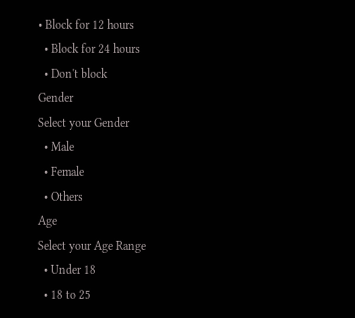• Block for 12 hours
  • Block for 24 hours
  • Don't block
Gender
Select your Gender
  • Male
  • Female
  • Others
Age
Select your Age Range
  • Under 18
  • 18 to 25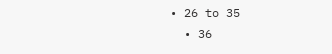• 26 to 35
  • 36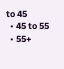to 45
  • 45 to 55
  • 55+